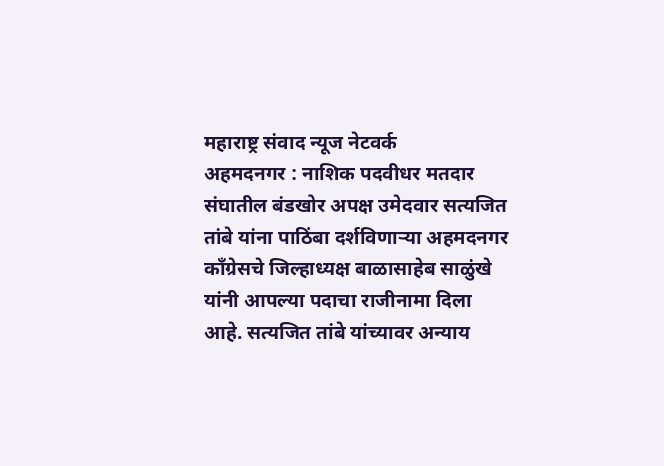महाराष्ट्र संवाद न्यूज नेटवर्क
अहमदनगर : नाशिक पदवीधर मतदार संघातील बंडखोर अपक्ष उमेदवार सत्यजित तांबे यांना पाठिंबा दर्शविणाऱ्या अहमदनगर काँग्रेसचे जिल्हाध्यक्ष बाळासाहेब साळुंखे यांनी आपल्या पदाचा राजीनामा दिला आहे. सत्यजित तांबे यांच्यावर अन्याय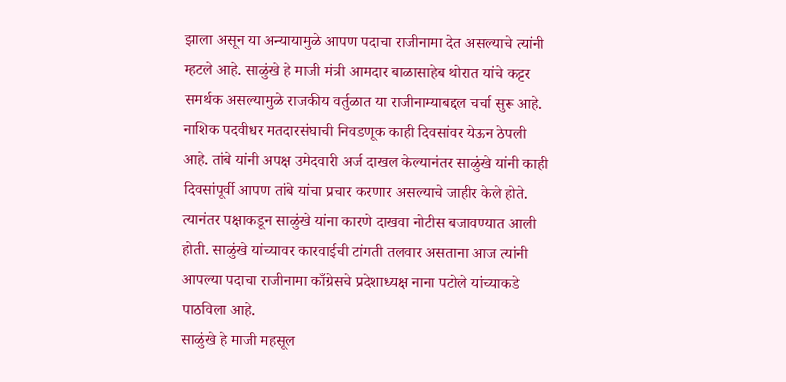झाला असून या अन्यायामुळे आपण पदाचा राजीनामा देत असल्याचे त्यांनी म्हटले आहे. साळुंखे हे माजी मंत्री आमदार बाळासाहेब थोरात यांचे कट्टर समर्थक असल्यामुळे राजकीय वर्तुळात या राजीनाम्याबद्दल चर्चा सुरू आहे.
नाशिक पदवीधर मतदारसंघाची निवडणूक काही दिवसांवर येऊन ठेपली आहे. तांबे यांनी अपक्ष उमेदवारी अर्ज दाखल केल्यानंतर साळुंखे यांनी काही दिवसांपूर्वी आपण तांबे यांचा प्रचार करणार असल्याचे जाहीर केले होते. त्यानंतर पक्षाकडून साळुंखे यांना कारणे दाखवा नोटीस बजावण्यात आली होती. साळुंखे यांच्यावर कारवाईची टांगती तलवार असताना आज त्यांनी आपल्या पदाचा राजीनामा काँग्रेसचे प्रदेशाध्यक्ष नाना पटोले यांच्याकडे पाठविला आहे.
साळुंखे हे माजी महसूल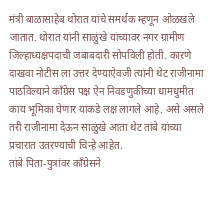मंत्री बाळासाहेब थोरात यांचे समर्थक म्हणून ओळखले जातात. थोरात यांनी साळुंखे यांच्यावर नगर ग्रामीण जिल्हाध्यक्षपदाची जबाबदारी सोपविली होती. कारणे दाखवा नोटीस ला उत्तर देण्याऐवजी त्यांनी थेट राजीनामा पाठविल्याने काँग्रेस पक्ष ऐन निवडणुकीच्या धामधुमीत काय भूमिका घेणार याकडे लक्ष लागले आहे. असे असले तरी राजीनामा देऊन साळुंखे आता थेट तांबे यांच्या प्रचारात उतरण्याची चिन्हे आहेत.
तांबे पिता-पुत्रांवर काँग्रेसने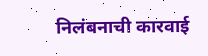निलंबनाची कारवाई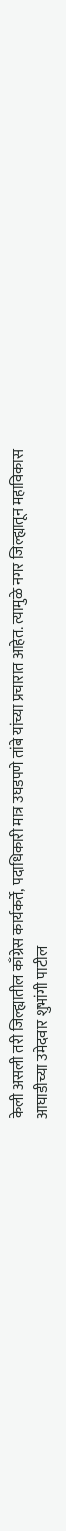केली असली तरी जिल्ह्यातील काँग्रेस कार्यकर्ते, पदाधिकारी मात्र उघडपणे तांबे यांच्या प्रचारात आहेत. त्यामुळे नगर जिल्ह्यातून महाविकास आघाडीच्या उमेदवार शुभांगी पाटील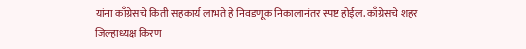यांना काँग्रेसचे किती सहकार्य लाभते हे निवडणूक निकालानंतर स्पष्ट होईल. काँग्रेसचे शहर जिल्हाध्यक्ष किरण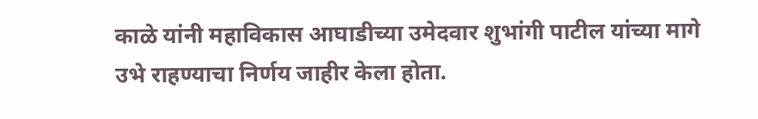काळे यांनी महाविकास आघाडीच्या उमेदवार शुभांगी पाटील यांच्या मागे उभे राहण्याचा निर्णय जाहीर केला होता.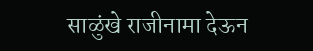साळुंखे राजीनामा देऊन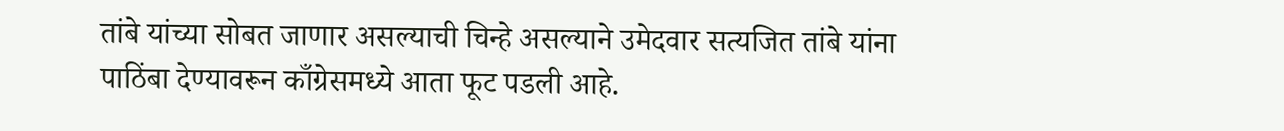तांबे यांच्या सोबत जाणार असल्याची चिन्हे असल्याने उमेदवार सत्यजित तांबे यांना पाठिंबा देण्यावरून काँग्रेसमध्ये आता फूट पडली आहे.